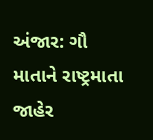અંજાર: ગૌ માતાને રાષ્ટ્રમાતા જાહેર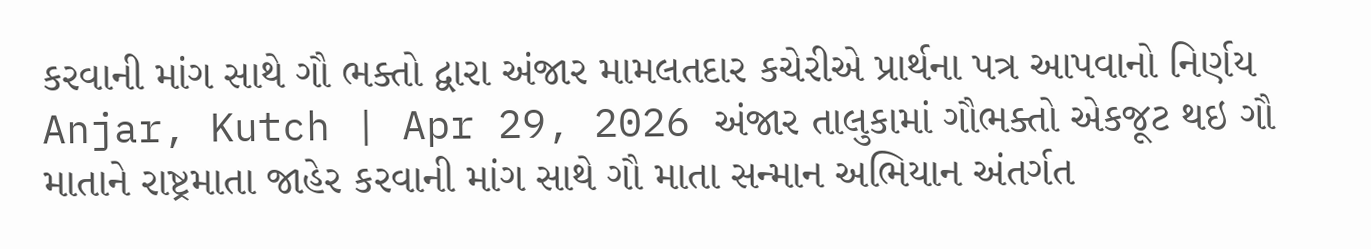કરવાની માંગ સાથે ગૌ ભક્તો દ્વારા અંજાર મામલતદાર કચેરીએ પ્રાર્થના પત્ર આપવાનો નિર્ણય
Anjar, Kutch | Apr 29, 2026 અંજાર તાલુકામાં ગૌભક્તો એકજૂટ થઇ ગૌ માતાને રાષ્ટ્રમાતા જાહેર કરવાની માંગ સાથે ગૌ માતા સન્માન અભિયાન અંતર્ગત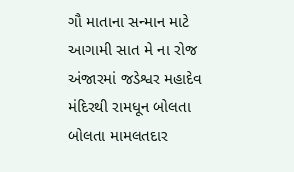ગૌ માતાના સન્માન માટે આગામી સાત મે ના રોજ અંજારમાં જડેશ્વર મહાદેવ મંદિરથી રામધૂન બોલતા બોલતા મામલતદાર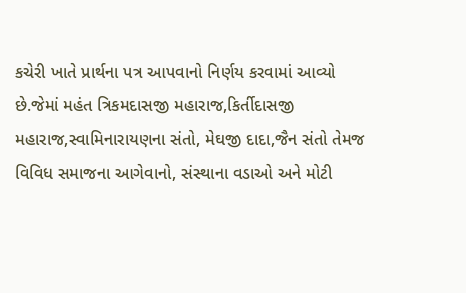કચેરી ખાતે પ્રાર્થના પત્ર આપવાનો નિર્ણય કરવામાં આવ્યો છે.જેમાં મહંત ત્રિકમદાસજી મહારાજ,કિર્તીદાસજી મહારાજ,સ્વામિનારાયણના સંતો, મેઘજી દાદા,જૈન સંતો તેમજ વિવિધ સમાજના આગેવાનો, સંસ્થાના વડાઓ અને મોટી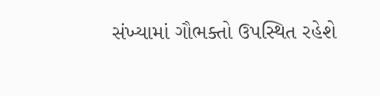સંખ્યામાં ગૌભક્તો ઉપસ્થિત રહેશે